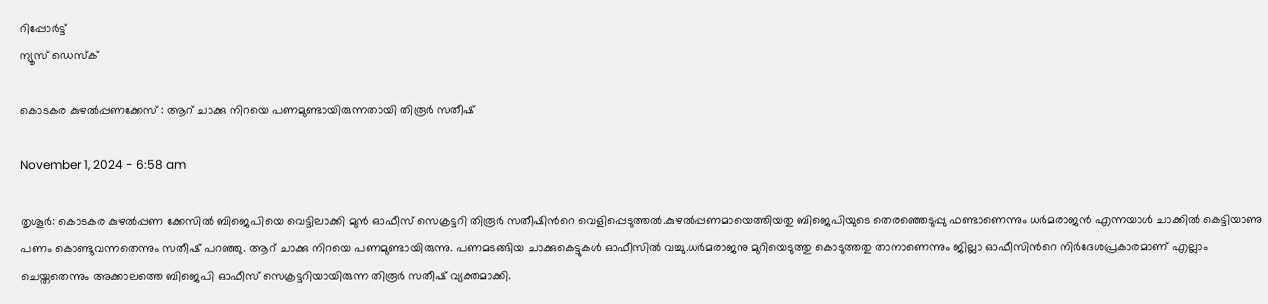റിപ്പോര്‍ട്ട്
ന്യൂസ് ഡെസ്ക്

കൊടകര കുഴല്‍പ്പണക്കേസ് : ആറ് ചാക്കു നിറയെ പണമുണ്ടായിരുന്നതായി തിരൂര്‍ സതീഷ്

November 1, 2024 - 6:58 am

തൃശൂര്‍: കൊടകര കുഴല്‍പ്പണ ക്കേസില്‍ ബിജെപിയെ വെട്ടിലാക്കി മുൻ ഓഫീസ് സെക്രട്ടറി തിരൂര്‍ സതീഷിന്‍റെ വെളിപ്പെടുത്തല്‍.കുഴല്‍പ്പണമായെത്തിയതു ബിജെപിയുടെ തെരഞ്ഞെടുപ്പു ഫണ്ടാണെന്നും ധർമരാജൻ എന്നയാള്‍ ചാക്കില്‍ കെട്ടിയാണു പണം കൊണ്ടുവന്നതെന്നും സതീഷ് പറഞ്ഞു. ആറ് ചാക്കു നിറയെ പണമുണ്ടായിരുന്നു. പണമടങ്ങിയ ചാക്കുകെട്ടുകള്‍ ഓഫീസില്‍ വച്ചു.ധർമരാജനു മുറിയെടുത്തു കൊടുത്തതു താനാണെന്നും ജില്ലാ ഓഫീസിന്‍റെ നിർദേശപ്രകാരമാണ് എല്ലാം ചെയ്തതെന്നും അക്കാലത്തെ ബിജെപി ഓഫീസ് സെക്രട്ടറിയായിരുന്ന തിരൂര്‍ സതീഷ് വ്യക്തമാക്കി.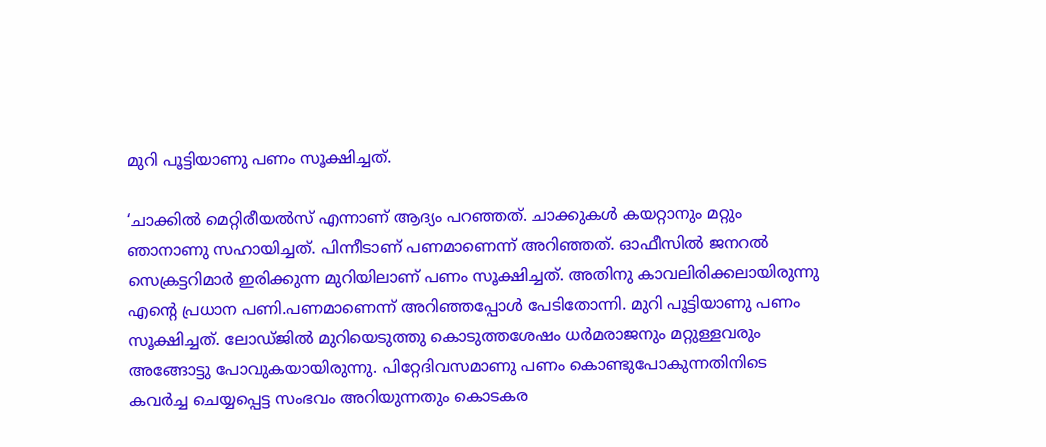മുറി പൂട്ടിയാണു പണം സൂക്ഷിച്ചത്.

‘ചാക്കില്‍ മെറ്റിരീയല്‍സ് എന്നാണ് ആദ്യം പറഞ്ഞത്. ചാക്കുകള്‍ കയറ്റാനും മറ്റും ഞാനാണു സഹായിച്ചത്. പിന്നീടാണ് പണമാണെന്ന് അറിഞ്ഞത്. ഓഫീസില്‍ ജനറല്‍ സെക്രട്ടറിമാര്‍ ഇരിക്കുന്ന മുറിയിലാണ് പണം സൂക്ഷിച്ചത്. അതിനു കാവലിരിക്കലായിരുന്നു എന്‍റെ പ്രധാന പണി.പണമാണെന്ന് അറിഞ്ഞപ്പോള്‍ പേടിതോന്നി. മുറി പൂട്ടിയാണു പണം സൂക്ഷിച്ചത്. ലോഡ്ജില്‍ മുറിയെടുത്തു കൊടുത്തശേഷം ധര്‍മരാജനും മറ്റുള്ളവരും അങ്ങോട്ടു പോവുകയായിരുന്നു. പിറ്റേദിവസമാണു പണം കൊണ്ടുപോകുന്നതിനിടെ കവര്‍ച്ച ചെയ്യപ്പെട്ട സംഭവം അറിയുന്നതും കൊടകര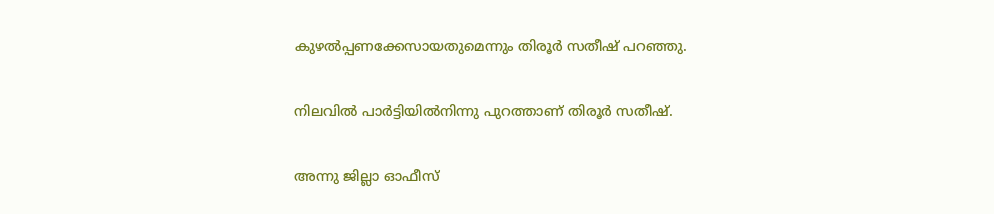കുഴല്‍പ്പണക്കേസായതുമെന്നും തിരൂര്‍ സതീഷ് പറഞ്ഞു.

നിലവില്‍ പാര്‍ട്ടിയില്‍നിന്നു പുറത്താണ് തിരൂര്‍ സതീഷ്.

അന്നു ജില്ലാ ഓഫീസ്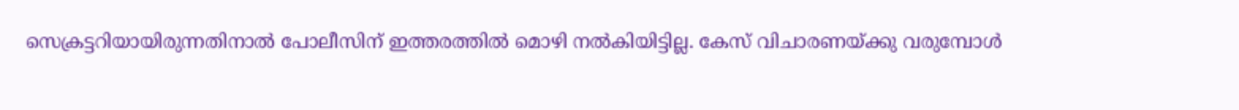സെക്രട്ടറിയായിരുന്നതിനാല്‍ പോലീസിന് ഇത്തരത്തില്‍ മൊഴി നല്‍കിയിട്ടില്ല. കേസ് വിചാരണയ്ക്കു വരുമ്പോള്‍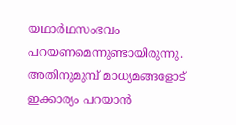യഥാര്‍ഥസംഭവം പറയണമെന്നുണ്ടായിരുന്നു. അതിനുമുമ്പ് മാധ്യമങ്ങളോട് ഇക്കാര്യം പറയാൻ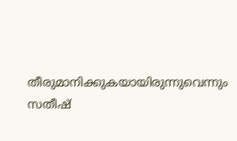തീരുമാനിക്കുകയായിരുന്നുവെന്നും സതീഷ്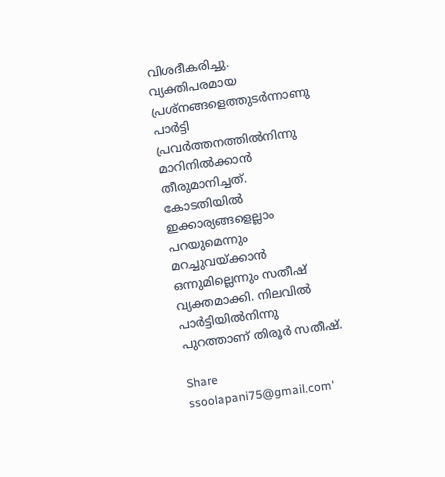വിശദീകരിച്ചു. വ്യക്തിപരമായ പ്രശ്നങ്ങളെത്തുടര്‍ന്നാണു പാര്‍ട്ടി പ്രവര്‍ത്തനത്തില്‍നിന്നു മാറിനില്‍ക്കാൻ തീരുമാനിച്ചത്. കോടതിയില്‍ ഇക്കാര്യങ്ങളെല്ലാം പറയുമെന്നും മറച്ചുവയ്ക്കാൻ ഒന്നുമില്ലെന്നും സതീഷ് വ്യക്തമാക്കി. നിലവില്‍ പാര്‍ട്ടിയില്‍നിന്നു പുറത്താണ് തിരൂര്‍ സതീഷ്.

Share
ssoolapani75@gmail.com'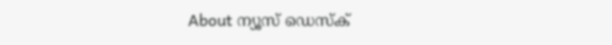About ന്യൂസ് ഡെസ്ക്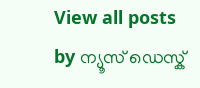View all posts by ന്യൂസ് ഡെസ്ക്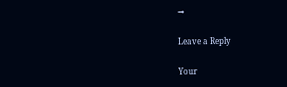→

Leave a Reply

Your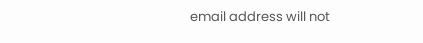email address will not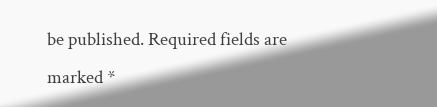be published. Required fields are marked *